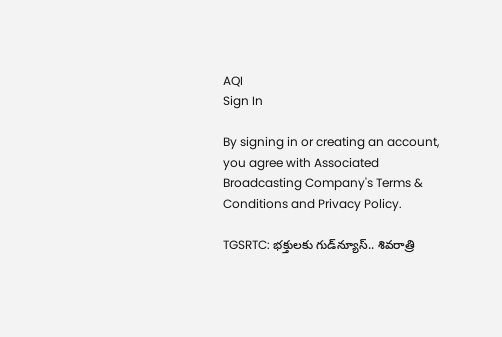AQI
Sign In

By signing in or creating an account, you agree with Associated Broadcasting Company's Terms & Conditions and Privacy Policy.

TGSRTC: భక్తులకు గుడ్‌న్యూస్.. శివరాత్రి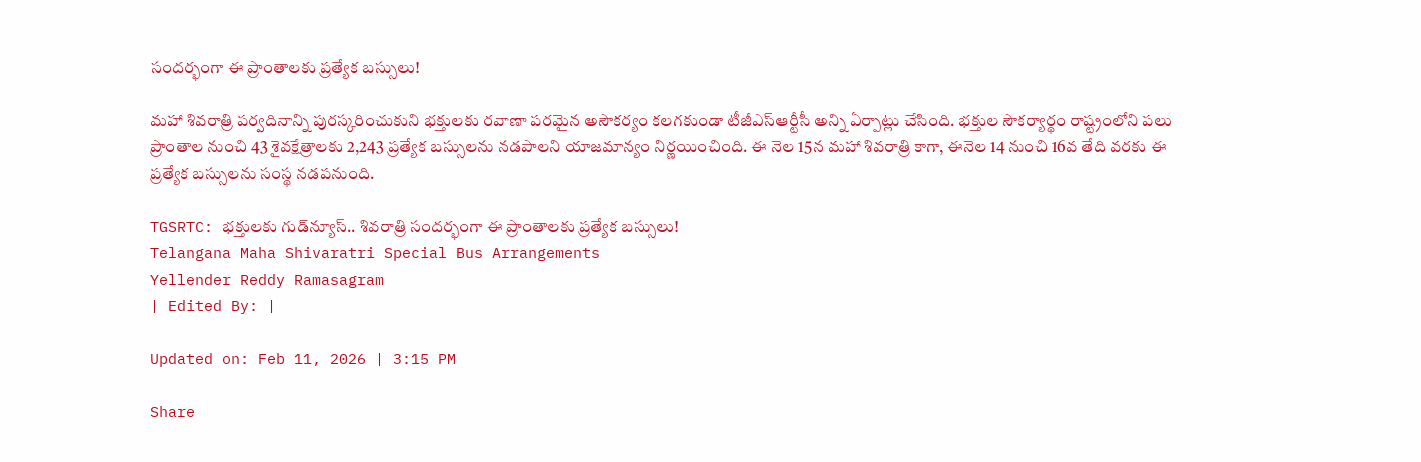సందర్భంగా ఈ ప్రాంతాలకు ప్రత్యేక బస్సులు!

మహా శివరాత్రి పర్వదినాన్ని పురస్కరించుకుని భక్తులకు రవాణా పరమైన అసౌకర్యం కలగకుండా టీజీఎస్ఆర్టీసీ అన్ని ఏర్పాట్లు చేసింది. భక్తుల సౌకర్యార్థం రాష్ట్రంలోని పలు ప్రాంతాల నుంచి 43 శైవక్షేత్రాలకు 2,243 ప్రత్యేక బస్సులను నడపాలని యాజమాన్యం నిర్ణయించింది. ఈ నెల 15న మహా శివరాత్రి కాగా, ఈనెల 14 నుంచి 16వ తేది వరకు ఈ ప్రత్యేక బస్సులను సంస్థ నడపనుంది.

TGSRTC: భక్తులకు గుడ్‌న్యూస్.. శివరాత్రి సందర్భంగా ఈ ప్రాంతాలకు ప్రత్యేక బస్సులు!
Telangana Maha Shivaratri Special Bus Arrangements
Yellender Reddy Ramasagram
| Edited By: |

Updated on: Feb 11, 2026 | 3:15 PM

Share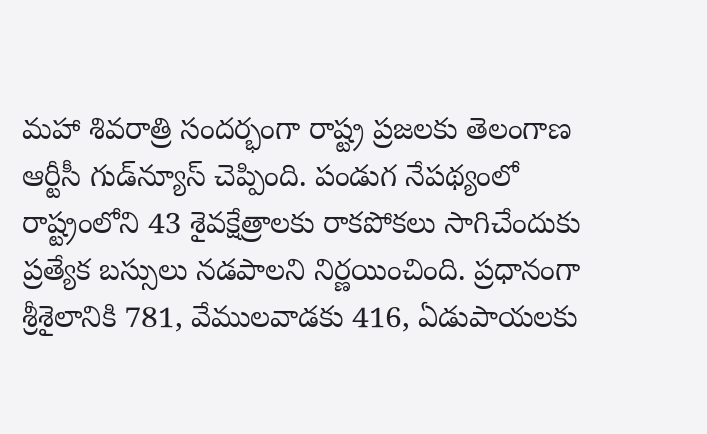మహా శివరాత్రి సందర్భంగా రాష్ట్ర ప్రజలకు తెలంగాణ ఆర్టీసీ గుడ్‌న్యూస్ చెప్పింది. పండుగ నేపథ్యంలో రాష్ట్రంలోని 43 శైవక్షేత్రాలకు రాకపోకలు సాగిచేందుకు ప్రత్యేక బస్సులు నడపాలని నిర్ణయించింది. ప్రధానంగా శ్రీశైలానికి 781, వేములవాడకు 416, ఏడుపాయలకు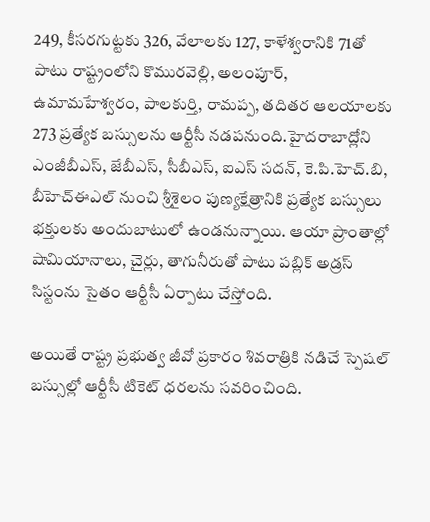249, కీసరగుట్టకు 326, వేలాలకు 127, కాళేశ్వరానికి 71తో పాటు రాష్ట్రంలోని కొమురవెల్లి, అలంపూర్, ఉమామహేశ్వరం, పాలకుర్తి, రామప్ప, తదితర ఆలయాలకు 273 ప్రత్యేక బస్సులను ఆర్టీసీ నడపనుంది.హైదరాబాద్లోని ఎంజీబీఎస్, జేబీఎస్, సీబీఎస్, ఐఎస్ సదన్, కె.పి.హెచ్.బి, బీహెచ్ఈఎల్ నుంచి శ్రీశైలం పుణ్యక్షేత్రానికి ప్రత్యేక బస్సులు భక్తులకు అందుబాటులో ఉండనున్నాయి. ఆయా ప్రాంతాల్లో షామియానాలు, చైర్లు, తాగునీరుతో పాటు పబ్లిక్ అడ్రస్ సిస్టంను సైతం ఆర్టీసీ ఏర్పాటు చేస్తోంది.

అయితే రాష్ట్ర ప్రభుత్వ జీవో ప్రకారం శివరాత్రికి నడిచే స్పెషల్ బస్సుల్లో ఆర్టీసీ టికెట్ ధరలను సవరించింది.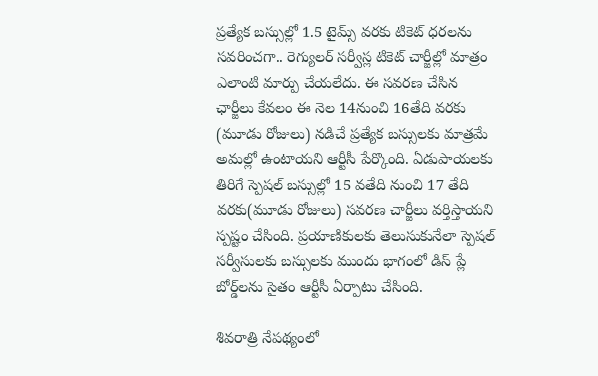ప్రత్యేక బస్సుల్లో 1.5 టైమ్స్ వరకు టికెట్ ధరలను సవరించగా.. రెగ్యులర్ సర్వీస్ల టికెట్ చార్జీల్లో మాత్రం ఎలాంటి మార్పు చేయలేదు. ఈ సవరణ చేసిన ఛార్జీలు కేవలం ఈ నెల 14నుంచి 16తేది వరకు (మూడు రోజులు) నడిచే ప్రత్యేక బస్సులకు మాత్రమే అమల్లో ఉంటాయని ఆర్టీసీ పేర్కొంది. ఏడుపాయలకు తిరిగే స్పెషల్ బస్సుల్లో 15 వతేది నుంచి 17 తేది వరకు(మూడు రోజులు) సవరణ చార్జీలు వర్తిస్తాయని స్పష్టం చేసింది. ప్రయాణికులకు తెలుసుకునేలా స్పెషల్ సర్వీసులకు బస్సులకు ముందు భాగంలో డిస్ ప్లే బోర్డ్‌లను సైతం ఆర్టీసీ ఏర్పాటు చేసింది.

శివరాత్రి నేపథ్యంలో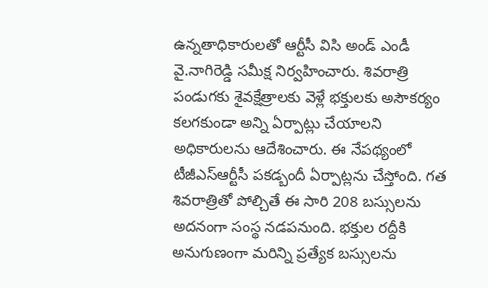ఉన్నతాధికారులతో ఆర్టీసీ విసి అండ్ ఎండీ వై.నాగిరెడ్డి సమీక్ష నిర్వహించారు. శివరాత్రి పండుగకు శైవక్షేత్రాలకు వెళ్లే భక్తులకు అసౌకర్యం కలగకుండా అన్ని ఏర్పాట్లు చేయాలని అధికారులను ఆదేశించారు. ఈ నేపథ్యంలో టీజీఎస్ఆర్టీసీ పకడ్బందీ ఏర్పాట్లను చేస్తోంది. గత శివరాత్రితో పోల్చితే ఈ సారి 208 బస్సులను అదనంగా సంస్థ నడపనుంది. భక్తుల రద్దీకి అనుగుణంగా మరిన్ని ప్రత్యేక బస్సులను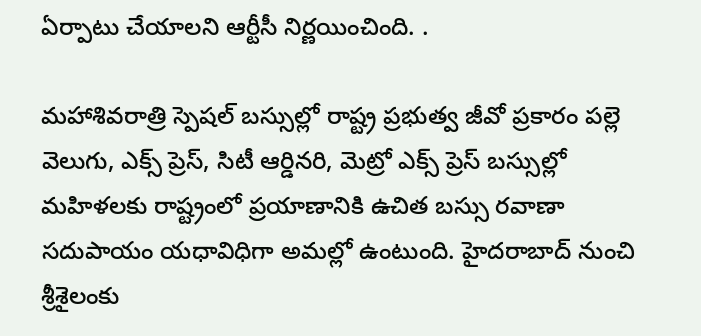ఏర్పాటు చేయాలని ఆర్టీసీ నిర్ణయించింది. .

మహాశివరాత్రి స్పెషల్ బస్సుల్లో రాష్ట్ర ప్రభుత్వ జీవో ప్రకారం పల్లె వెలుగు, ఎక్స్ ప్రెస్, సిటీ ఆర్డినరి, మెట్రో ఎక్స్ ప్రెస్ బస్సుల్లో మహిళలకు రాష్ట్రంలో ప్రయాణానికి ఉచిత బస్సు రవాణా సదుపాయం యధావిధిగా అమల్లో ఉంటుంది. హైదరాబాద్ నుంచి శ్రీశైలంకు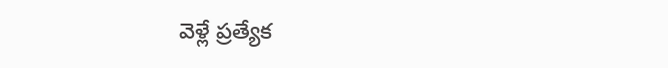వెళ్లే ప్రత్యేక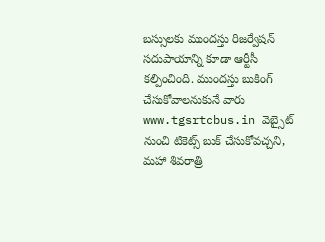బస్సులకు ముందస్తు రిజర్వేషన్ సదుపాయాన్ని కూడా ఆర్టీసీ కల్పించింది. ముందస్తు బుకింగ్ చేసుకోవాలనుకునే వారు www.tgsrtcbus.in వెబ్సైట్ నుంచి టికెట్స్ బుక్ చేసుకోవచ్చని, మహా శివరాత్రి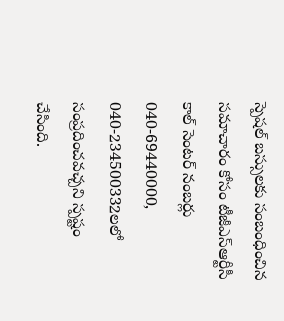స్పెషల్ బస్సులకు సంబంధించిన సమాచారం కోసం టీజీఎస్ఆర్టీసీ కాల్ సెంటర్ నంబర్లు 040-69440000, 040-234500332లలో సంప్రదించవచ్చని స్పష్టం చేసింది.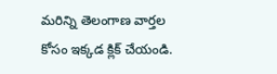మరిన్ని తెలంగాణ వార్తల కోసం ఇక్కడ క్లిక్ చేయండి.